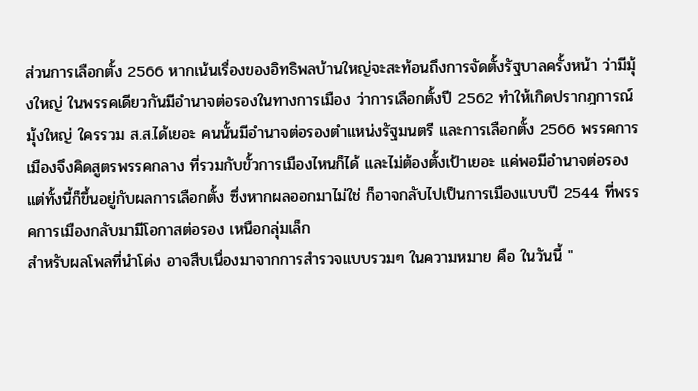ส่วนการเลือกตั้ง 2566 หากเน้นเรื่องของอิทธิพลบ้านใหญ่จะสะท้อนถึงการจัดตั้งรัฐบาลครั้งหน้า ว่ามีมุ้งใหญ่ ในพรรคเดียวกันมีอำนาจต่อรองในทางการเมือง ว่าการเลือกตั้งปี 2562 ทำให้เกิดปรากฎการณ์มุ้งใหญ่ ใครรวม ส.ส.ได้เยอะ คนนั้นมีอำนาจต่อรองตำแหน่งรัฐมนตรี และการเลือกตั้ง 2566 พรรคการเมืองจึงคิดสูตรพรรคกลาง ที่รวมกับขั้วการเมืองไหนก็ได้ และไม่ต้องตั้งเป้าเยอะ แค่พอมีอำนาจต่อรอง แต่ทั้งนี้ก็ขึ้นอยู่กับผลการเลือกตั้ง ซึ่งหากผลออกมาไม่ใช่ ก็อาจกลับไปเป็นการเมืองแบบปี 2544 ที่พรรคการเมืองกลับมามีโอกาสต่อรอง เหนือกลุ่มเล็ก
สำหรับผลโพลที่นำโด่ง อาจสืบเนื่องมาจากการสำรวจแบบรวมๆ ในความหมาย คือ ในวันนี้ "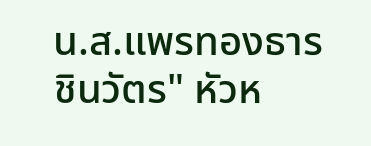น.ส.แพรทองธาร ชินวัตร" หัวห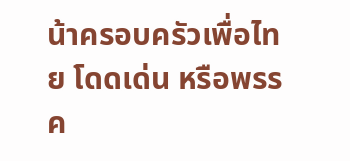น้าครอบครัวเพื่อไทย โดดเด่น หรือพรรค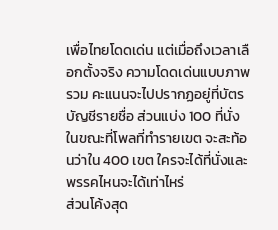เพื่อไทยโดดเด่น แต่เมื่อถึงเวลาเลือกตั้งจริง ความโดดเด่นแบบภาพรวม คะแนนจะไปปรากฏอยู่ที่บัตรบัญชีรายชื่อ ส่วนแบ่ง 100 ที่นั่ง ในขณะที่โพลที่ทำรายเขต จะสะท้อนว่าใน 400 เขต ใครจะได้ที่นั่งและพรรคไหนจะได้เท่าไหร่
ส่วนโค้งสุด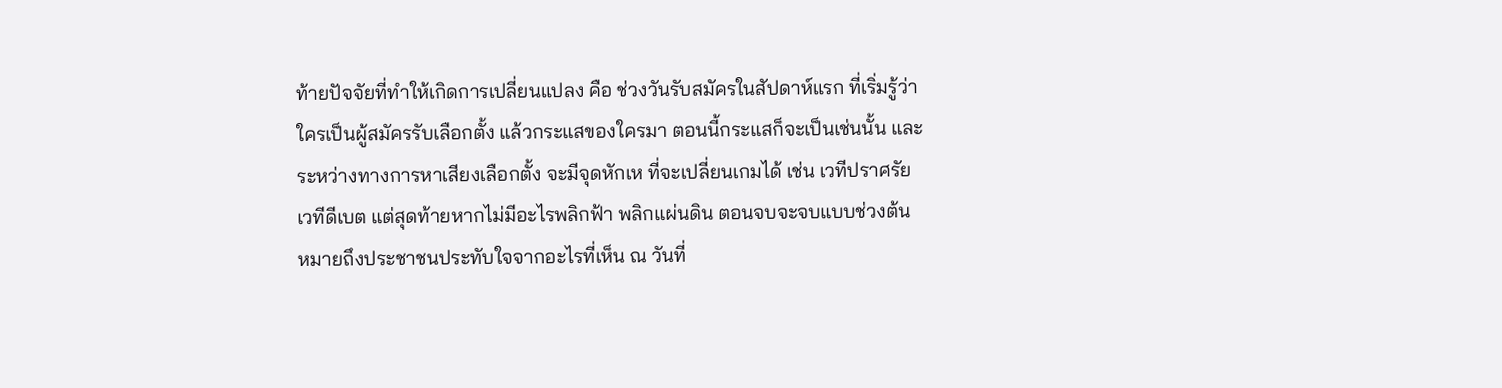ท้ายปัจจัยที่ทำให้เกิดการเปลี่ยนแปลง คือ ช่วงวันรับสมัครในสัปดาห์แรก ที่เริ่มรู้ว่าใครเป็นผู้สมัครรับเลือกตั้ง แล้วกระแสของใครมา ตอนนี้กระแสก็จะเป็นเช่นนั้น และระหว่างทางการหาเสียงเลือกตั้ง จะมีจุดหักเห ที่จะเปลี่ยนเกมได้ เช่น เวทีปราศรัย เวทีดีเบต แต่สุดท้ายหากไม่มีอะไรพลิกฟ้า พลิกแผ่นดิน ตอนจบจะจบแบบช่วงต้น หมายถึงประชาชนประทับใจจากอะไรที่เห็น ณ วันที่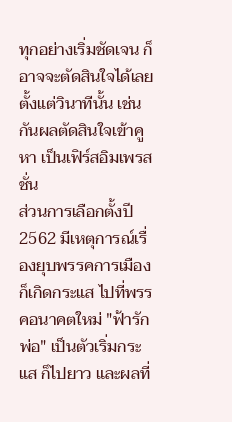ทุกอย่างเริ่มชัดเจน ก็อาจจะตัดสินใจได้เลยตั้งแต่วินาทีนั้น เช่นกันผลตัดสินใจเข้าคูหา เป็นเฟิร์สอิมเพรสชั่น
ส่วนการเลือกตั้งปี 2562 มีเหตุการณ์เรื่องยุบพรรคการเมือง ก็เกิดกระแส ไปที่พรรคอนาคตใหม่ "ฟ้ารักพ่อ" เป็นตัวเริ่มกระแส ก็ไปยาว และผลที่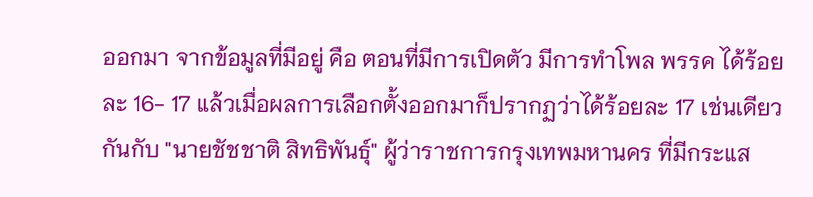ออกมา จากข้อมูลที่มีอยู่ คือ ตอนที่มีการเปิดตัว มีการทำโพล พรรค ได้ร้อยละ 16- 17 แล้วเมื่อผลการเลือกตั้งออกมาก็ปรากฏว่าได้ร้อยละ 17 เช่นเดียวกันกับ "นายชัชชาติ สิทธิพันธุ์" ผู้ว่าราชการกรุงเทพมหานคร ที่มีกระแส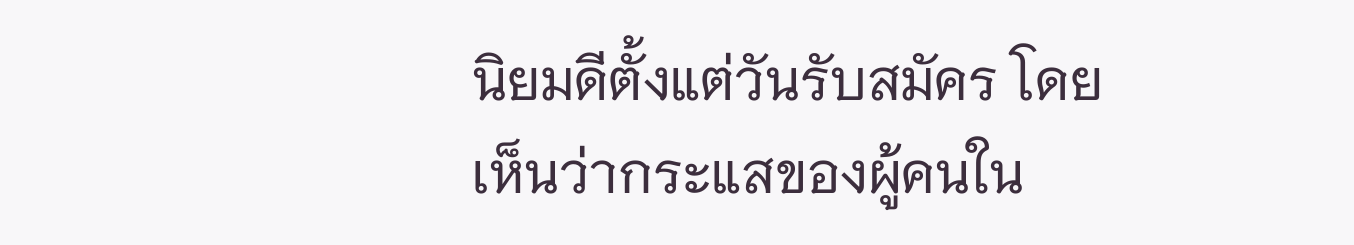นิยมดีตั้งแต่วันรับสมัคร โดยเห็นว่ากระแสของผู้คนใน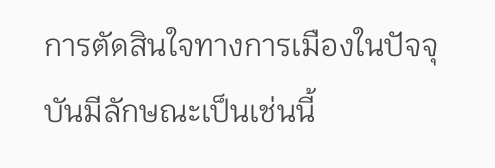การตัดสินใจทางการเมืองในปัจจุบันมีลักษณะเป็นเช่นนี้